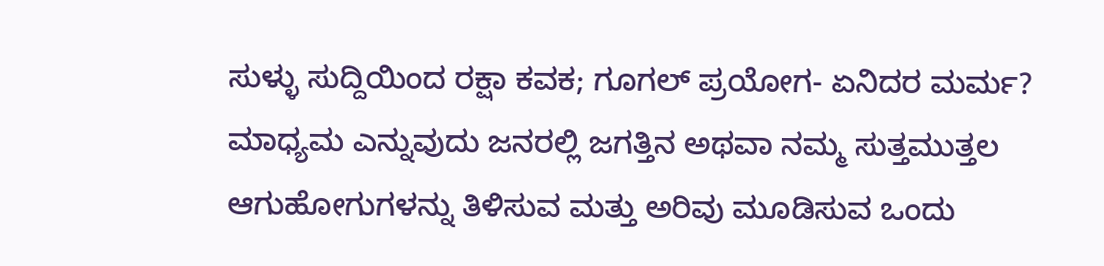ಸುಳ್ಳು ಸುದ್ದಿಯಿಂದ ರಕ್ಷಾ ಕವಕ; ಗೂಗಲ್ ಪ್ರಯೋಗ- ಏನಿದರ ಮರ್ಮ?
ಮಾಧ್ಯಮ ಎನ್ನುವುದು ಜನರಲ್ಲಿ ಜಗತ್ತಿನ ಅಥವಾ ನಮ್ಮ ಸುತ್ತಮುತ್ತಲ ಆಗುಹೋಗುಗಳನ್ನು ತಿಳಿಸುವ ಮತ್ತು ಅರಿವು ಮೂಡಿಸುವ ಒಂದು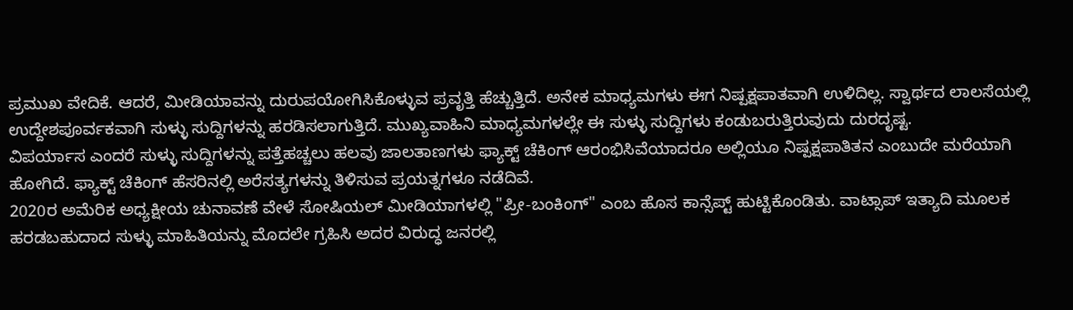ಪ್ರಮುಖ ವೇದಿಕೆ. ಆದರೆ, ಮೀಡಿಯಾವನ್ನು ದುರುಪಯೋಗಿಸಿಕೊಳ್ಳುವ ಪ್ರವೃತ್ತಿ ಹೆಚ್ಚುತ್ತಿದೆ. ಅನೇಕ ಮಾಧ್ಯಮಗಳು ಈಗ ನಿಷ್ಪಕ್ಷಪಾತವಾಗಿ ಉಳಿದಿಲ್ಲ. ಸ್ವಾರ್ಥದ ಲಾಲಸೆಯಲ್ಲಿ ಉದ್ದೇಶಪೂರ್ವಕವಾಗಿ ಸುಳ್ಳು ಸುದ್ದಿಗಳನ್ನು ಹರಡಿಸಲಾಗುತ್ತಿದೆ. ಮುಖ್ಯವಾಹಿನಿ ಮಾಧ್ಯಮಗಳಲ್ಲೇ ಈ ಸುಳ್ಳು ಸುದ್ದಿಗಳು ಕಂಡುಬರುತ್ತಿರುವುದು ದುರದೃಷ್ಟ.
ವಿಪರ್ಯಾಸ ಎಂದರೆ ಸುಳ್ಳು ಸುದ್ದಿಗಳನ್ನು ಪತ್ತೆಹಚ್ಚಲು ಹಲವು ಜಾಲತಾಣಗಳು ಫ್ಯಾಕ್ಟ್ ಚೆಕಿಂಗ್ ಆರಂಭಿಸಿವೆಯಾದರೂ ಅಲ್ಲಿಯೂ ನಿಷ್ಪಕ್ಷಪಾತಿತನ ಎಂಬುದೇ ಮರೆಯಾಗಿ ಹೋಗಿದೆ. ಫ್ಯಾಕ್ಟ್ ಚೆಕಿಂಗ್ ಹೆಸರಿನಲ್ಲಿ ಅರೆಸತ್ಯಗಳನ್ನು ತಿಳಿಸುವ ಪ್ರಯತ್ನಗಳೂ ನಡೆದಿವೆ.
2020ರ ಅಮೆರಿಕ ಅಧ್ಯಕ್ಷೀಯ ಚುನಾವಣೆ ವೇಳೆ ಸೋಷಿಯಲ್ ಮೀಡಿಯಾಗಳಲ್ಲಿ "ಪ್ರೀ-ಬಂಕಿಂಗ್" ಎಂಬ ಹೊಸ ಕಾನ್ಸೆಪ್ಟ್ ಹುಟ್ಟಿಕೊಂಡಿತು. ವಾಟ್ಸಾಪ್ ಇತ್ಯಾದಿ ಮೂಲಕ ಹರಡಬಹುದಾದ ಸುಳ್ಳು ಮಾಹಿತಿಯನ್ನು ಮೊದಲೇ ಗ್ರಹಿಸಿ ಅದರ ವಿರುದ್ಧ ಜನರಲ್ಲಿ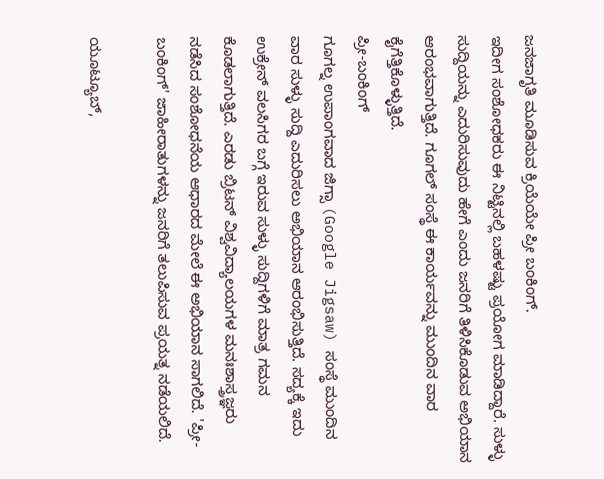ಜನಜಾಗೃತಿ ಮೂಡಿಸುವ ಕ್ರಿಯೆಯೇ ಪ್ರೀ ಬಂಕಿಂಗ್.
ಇದೀಗ ಸಂಶೋಧಕರು ಈ ನಿಟ್ಟಿನಲ್ಲಿ ಬಹಳಷ್ಟು ಪ್ರಯೋಗ ಮಾಡಿದ್ದಾರೆ. ಸುಳ್ಳು ಸುದ್ದಿಯನ್ನು ಎದುರಿಸುವುದು ಹೇಗೆ ಎಂದು ಜನರಿಗೆ ತಿಳಿಸಿಕೊಡುವ ಅಭಿಯಾನ ಆರಂಭವಾಗುತ್ತಿದೆ. ಗೂಗಲ್ ಸಂಸ್ಥೆ ಈ ಕಾರ್ಯವನ್ನು ಮುಂದಿನ ವಾರ ಕೈಗೆತ್ತಿಕೊಳ್ಳುತ್ತಿದೆ.
ಪ್ರೀ-ಬಂಕಿಂಗ್
ಗೂಗಲ್ನ ಉಪಾಂಗವಾದ ಜಿಗ್ಸಾ (Google Jigsaw) ಸಂಸ್ಥೆ ಮುಂದಿನ ವಾರ ಸುಳ್ಳು ಸುದ್ದಿ ಎದುರಿಸಲು ಅಭಿಯಾನ ಆರಂಭಿಸುತ್ತಿದೆ. ಸದ್ಯಕ್ಕೆ ಇದು ಉಕ್ರೇನ್ ವಲಸಿಗರ ಬಗ್ಗೆ ಇರುವ ಸುಳ್ಳು ಸುದ್ದಿಗಳಿಗೆ ಮಾತ್ರ ಗಮನ ಕೊಡಲಾಗುತ್ತಿದೆ. ಎರಡು ಬ್ರಿಟನ್ ವಿಶ್ವವಿದ್ಯಾಲಯಗಳ ಮನಃಶಾಸ್ತ್ರಜ್ಞರು ನಡೆಸಿದ ಸಂಶೋಧನೆಯ ಆಧಾರದ ಮೇಲೆ ಈ ಅಭಿಯಾನ ಸಾಗಲಿದೆ. 'ಪ್ರೀ-ಬಂಕಿಂಗ್' ಜಾಹೀರಾತುಗಳನ್ನು ಜನರಿಗೆ ತಲುಪಿಸುವ ಪ್ರಯತ್ನ ನಡೆಯಲಿದೆ.

ಯೂಟ್ಯೂಬ್,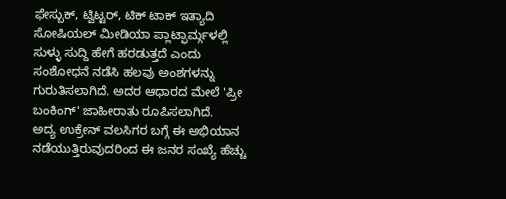ಫೇಸ್ಬುಕ್, ಟ್ವಿಟ್ಟರ್, ಟಿಕ್ ಟಾಕ್ ಇತ್ಯಾದಿ ಸೋಷಿಯಲ್ ಮೀಡಿಯಾ ಪ್ಲಾಟ್ಫಾರ್ಮ್ಗಳಲ್ಲಿ ಸುಳ್ಳು ಸುದ್ದಿ ಹೇಗೆ ಹರಡುತ್ತದೆ ಎಂದು ಸಂಶೋಧನೆ ನಡೆಸಿ ಹಲವು ಅಂಶಗಳನ್ನು ಗುರುತಿಸಲಾಗಿದೆ. ಅದರ ಆಧಾರದ ಮೇಲೆ 'ಪ್ರೀ ಬಂಕಿಂಗ್' ಜಾಹೀರಾತು ರೂಪಿಸಲಾಗಿದೆ.
ಅದ್ಯ ಉಕ್ರೇನ್ ವಲಸಿಗರ ಬಗ್ಗೆ ಈ ಅಭಿಯಾನ ನಡೆಯುತ್ತಿರುವುದರಿಂದ ಈ ಜನರ ಸಂಖ್ಯೆ ಹೆಚ್ಚು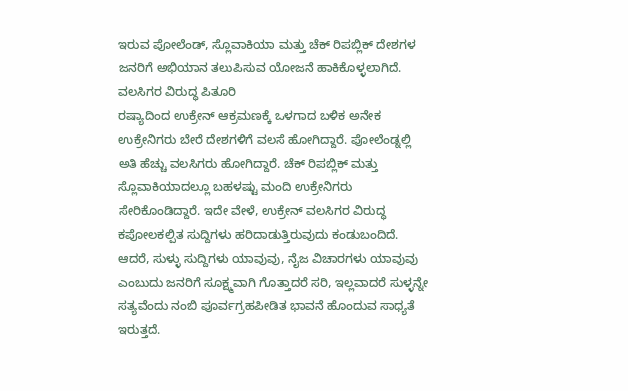ಇರುವ ಪೋಲೆಂಡ್, ಸ್ಲೊವಾಕಿಯಾ ಮತ್ತು ಚೆಕ್ ರಿಪಬ್ಲಿಕ್ ದೇಶಗಳ ಜನರಿಗೆ ಅಭಿಯಾನ ತಲುಪಿಸುವ ಯೋಜನೆ ಹಾಕಿಕೊಳ್ಳಲಾಗಿದೆ.
ವಲಸಿಗರ ವಿರುದ್ಧ ಪಿತೂರಿ
ರಷ್ಯಾದಿಂದ ಉಕ್ರೇನ್ ಆಕ್ರಮಣಕ್ಕೆ ಒಳಗಾದ ಬಳಿಕ ಅನೇಕ ಉಕ್ರೇನಿಗರು ಬೇರೆ ದೇಶಗಳಿಗೆ ವಲಸೆ ಹೋಗಿದ್ದಾರೆ. ಪೋಲೆಂಡ್ನಲ್ಲಿ ಅತಿ ಹೆಚ್ಚು ವಲಸಿಗರು ಹೋಗಿದ್ದಾರೆ. ಚೆಕ್ ರಿಪಬ್ಲಿಕ್ ಮತ್ತು ಸ್ಲೊವಾಕಿಯಾದಲ್ಲೂ ಬಹಳಷ್ಟು ಮಂದಿ ಉಕ್ರೇನಿಗರು ಸೇರಿಕೊಂಡಿದ್ದಾರೆ. ಇದೇ ವೇಳೆ, ಉಕ್ರೇನ್ ವಲಸಿಗರ ವಿರುದ್ಧ ಕಪೋಲಕಲ್ಪಿತ ಸುದ್ದಿಗಳು ಹರಿದಾಡುತ್ತಿರುವುದು ಕಂಡುಬಂದಿದೆ. ಆದರೆ, ಸುಳ್ಳು ಸುದ್ದಿಗಳು ಯಾವುವು, ನೈಜ ವಿಚಾರಗಳು ಯಾವುವು ಎಂಬುದು ಜನರಿಗೆ ಸೂಕ್ಷ್ಮವಾಗಿ ಗೊತ್ತಾದರೆ ಸರಿ, ಇಲ್ಲವಾದರೆ ಸುಳ್ಳನ್ನೇ ಸತ್ಯವೆಂದು ನಂಬಿ ಪೂರ್ವಗ್ರಹಪೀಡಿತ ಭಾವನೆ ಹೊಂದುವ ಸಾಧ್ಯತೆ ಇರುತ್ತದೆ.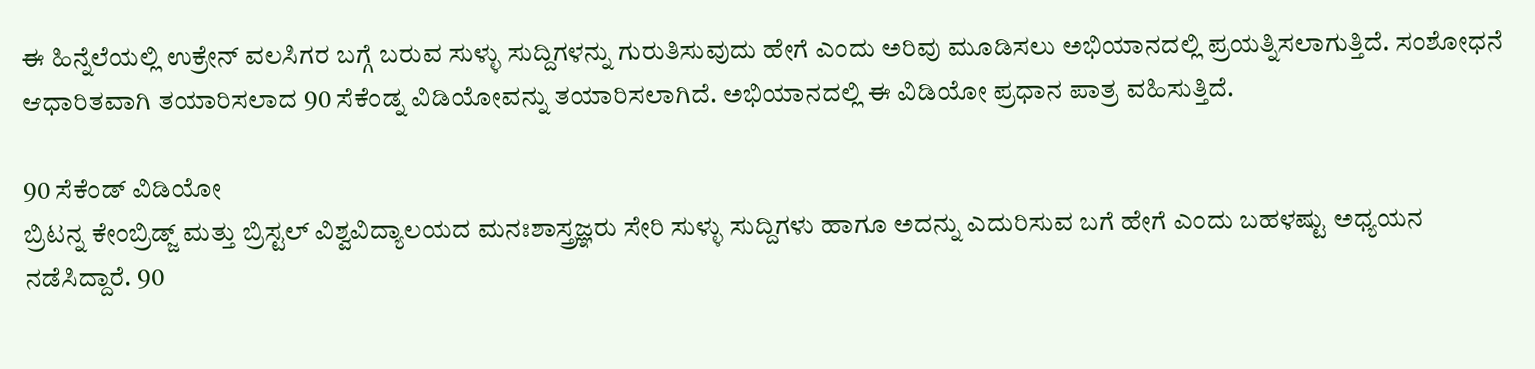ಈ ಹಿನ್ನೆಲೆಯಲ್ಲಿ ಉಕ್ರೇನ್ ವಲಸಿಗರ ಬಗ್ಗೆ ಬರುವ ಸುಳ್ಳು ಸುದ್ದಿಗಳನ್ನು ಗುರುತಿಸುವುದು ಹೇಗೆ ಎಂದು ಅರಿವು ಮೂಡಿಸಲು ಅಭಿಯಾನದಲ್ಲಿ ಪ್ರಯತ್ನಿಸಲಾಗುತ್ತಿದೆ. ಸಂಶೋಧನೆ ಆಧಾರಿತವಾಗಿ ತಯಾರಿಸಲಾದ 90 ಸೆಕೆಂಡ್ನ ವಿಡಿಯೋವನ್ನು ತಯಾರಿಸಲಾಗಿದೆ. ಅಭಿಯಾನದಲ್ಲಿ ಈ ವಿಡಿಯೋ ಪ್ರಧಾನ ಪಾತ್ರ ವಹಿಸುತ್ತಿದೆ.

90 ಸೆಕೆಂಡ್ ವಿಡಿಯೋ
ಬ್ರಿಟನ್ನ ಕೇಂಬ್ರಿಡ್ಜ್ ಮತ್ತು ಬ್ರಿಸ್ಟಲ್ ವಿಶ್ವವಿದ್ಯಾಲಯದ ಮನಃಶಾಸ್ತ್ರಜ್ಞರು ಸೇರಿ ಸುಳ್ಳು ಸುದ್ದಿಗಳು ಹಾಗೂ ಅದನ್ನು ಎದುರಿಸುವ ಬಗೆ ಹೇಗೆ ಎಂದು ಬಹಳಷ್ಟು ಅಧ್ಯಯನ ನಡೆಸಿದ್ದಾರೆ. 90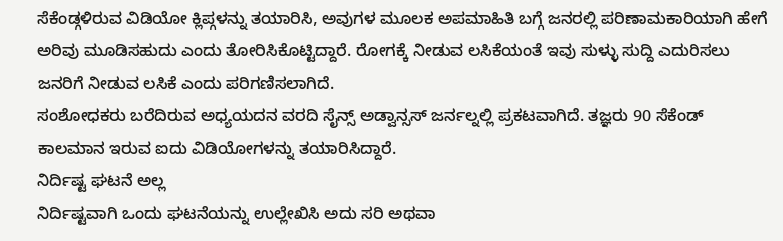ಸೆಕೆಂಡ್ಗಳಿರುವ ವಿಡಿಯೋ ಕ್ಲಿಪ್ಗಳನ್ನು ತಯಾರಿಸಿ, ಅವುಗಳ ಮೂಲಕ ಅಪಮಾಹಿತಿ ಬಗ್ಗೆ ಜನರಲ್ಲಿ ಪರಿಣಾಮಕಾರಿಯಾಗಿ ಹೇಗೆ ಅರಿವು ಮೂಡಿಸಹುದು ಎಂದು ತೋರಿಸಿಕೊಟ್ಟಿದ್ದಾರೆ. ರೋಗಕ್ಕೆ ನೀಡುವ ಲಸಿಕೆಯಂತೆ ಇವು ಸುಳ್ಳು ಸುದ್ದಿ ಎದುರಿಸಲು ಜನರಿಗೆ ನೀಡುವ ಲಸಿಕೆ ಎಂದು ಪರಿಗಣಿಸಲಾಗಿದೆ.
ಸಂಶೋಧಕರು ಬರೆದಿರುವ ಅಧ್ಯಯದನ ವರದಿ ಸೈನ್ಸ್ ಅಡ್ವಾನ್ಸಸ್ ಜರ್ನಲ್ನಲ್ಲಿ ಪ್ರಕಟವಾಗಿದೆ. ತಜ್ಞರು 90 ಸೆಕೆಂಡ್ ಕಾಲಮಾನ ಇರುವ ಐದು ವಿಡಿಯೋಗಳನ್ನು ತಯಾರಿಸಿದ್ದಾರೆ.
ನಿರ್ದಿಷ್ಟ ಘಟನೆ ಅಲ್ಲ
ನಿರ್ದಿಷ್ಟವಾಗಿ ಒಂದು ಘಟನೆಯನ್ನು ಉಲ್ಲೇಖಿಸಿ ಅದು ಸರಿ ಅಥವಾ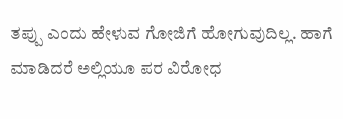ತಪ್ಪು ಎಂದು ಹೇಳುವ ಗೋಜಿಗೆ ಹೋಗುವುದಿಲ್ಲ. ಹಾಗೆ ಮಾಡಿದರೆ ಅಲ್ಲಿಯೂ ಪರ ವಿರೋಧ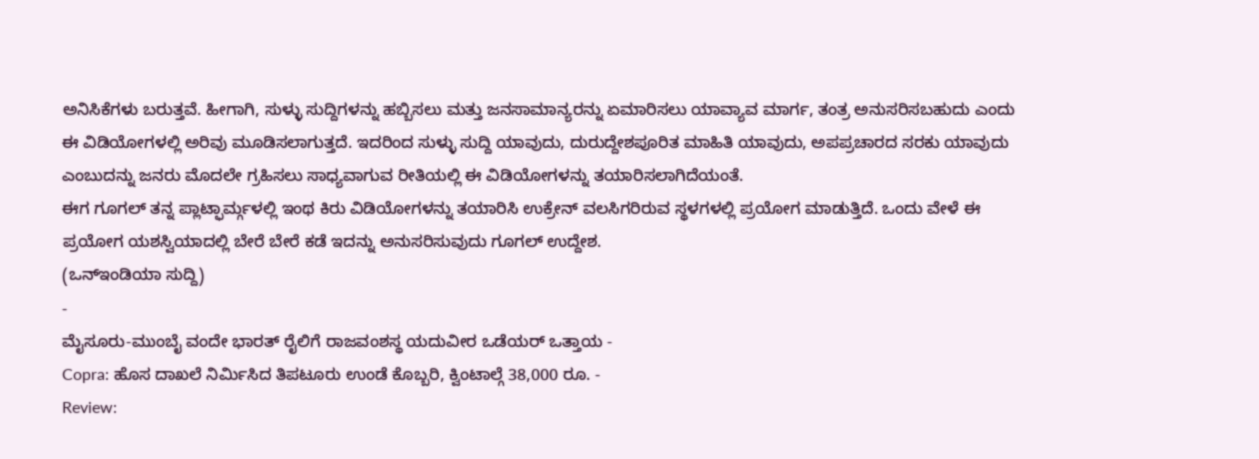ಅನಿಸಿಕೆಗಳು ಬರುತ್ತವೆ. ಹೀಗಾಗಿ, ಸುಳ್ಳು ಸುದ್ದಿಗಳನ್ನು ಹಬ್ಬಿಸಲು ಮತ್ತು ಜನಸಾಮಾನ್ಯರನ್ನು ಏಮಾರಿಸಲು ಯಾವ್ಯಾವ ಮಾರ್ಗ, ತಂತ್ರ ಅನುಸರಿಸಬಹುದು ಎಂದು ಈ ವಿಡಿಯೋಗಳಲ್ಲಿ ಅರಿವು ಮೂಡಿಸಲಾಗುತ್ತದೆ. ಇದರಿಂದ ಸುಳ್ಳು ಸುದ್ದಿ ಯಾವುದು, ದುರುದ್ದೇಶಪೂರಿತ ಮಾಹಿತಿ ಯಾವುದು, ಅಪಪ್ರಚಾರದ ಸರಕು ಯಾವುದು ಎಂಬುದನ್ನು ಜನರು ಮೊದಲೇ ಗ್ರಹಿಸಲು ಸಾಧ್ಯವಾಗುವ ರೀತಿಯಲ್ಲಿ ಈ ವಿಡಿಯೋಗಳನ್ನು ತಯಾರಿಸಲಾಗಿದೆಯಂತೆ.
ಈಗ ಗೂಗಲ್ ತನ್ನ ಪ್ಲಾಟ್ಫಾರ್ಮ್ಗಳಲ್ಲಿ ಇಂಥ ಕಿರು ವಿಡಿಯೋಗಳನ್ನು ತಯಾರಿಸಿ ಉಕ್ರೇನ್ ವಲಸಿಗರಿರುವ ಸ್ಥಳಗಳಲ್ಲಿ ಪ್ರಯೋಗ ಮಾಡುತ್ತಿದೆ. ಒಂದು ವೇಳೆ ಈ ಪ್ರಯೋಗ ಯಶಸ್ವಿಯಾದಲ್ಲಿ ಬೇರೆ ಬೇರೆ ಕಡೆ ಇದನ್ನು ಅನುಸರಿಸುವುದು ಗೂಗಲ್ ಉದ್ದೇಶ.
(ಒನ್ಇಂಡಿಯಾ ಸುದ್ದಿ)
-
ಮೈಸೂರು-ಮುಂಬೈ ವಂದೇ ಭಾರತ್ ರೈಲಿಗೆ ರಾಜವಂಶಸ್ಥ ಯದುವೀರ ಒಡೆಯರ್ ಒತ್ತಾಯ -
Copra: ಹೊಸ ದಾಖಲೆ ನಿರ್ಮಿಸಿದ ತಿಪಟೂರು ಉಂಡೆ ಕೊಬ್ಬರಿ, ಕ್ವಿಂಟಾಲ್ಗೆ 38,000 ರೂ. -
Review: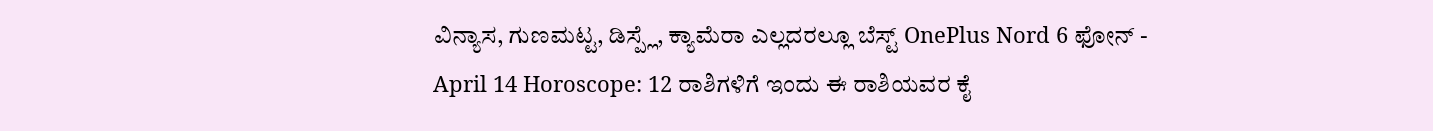ವಿನ್ಯಾಸ, ಗುಣಮಟ್ಟ, ಡಿಸ್ಪ್ಲೆ, ಕ್ಯಾಮೆರಾ ಎಲ್ಲದರಲ್ಲೂ ಬೆಸ್ಟ್ OnePlus Nord 6 ಫೋನ್ -
April 14 Horoscope: 12 ರಾಶಿಗಳಿಗೆ ಇಂದು ಈ ರಾಶಿಯವರ ಕೈ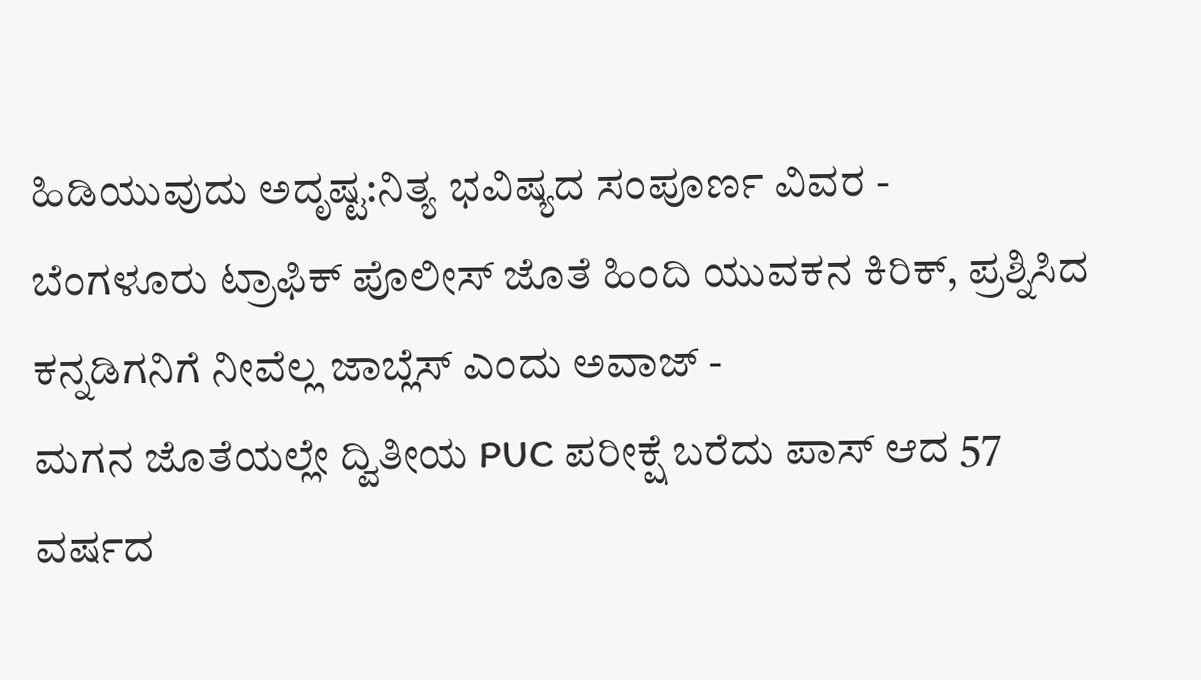ಹಿಡಿಯುವುದು ಅದೃಷ್ಟ:ನಿತ್ಯ ಭವಿಷ್ಯದ ಸಂಪೂರ್ಣ ವಿವರ -
ಬೆಂಗಳೂರು ಟ್ರಾಫಿಕ್ ಪೊಲೀಸ್ ಜೊತೆ ಹಿಂದಿ ಯುವಕನ ಕಿರಿಕ್, ಪ್ರಶ್ನಿಸಿದ ಕನ್ನಡಿಗನಿಗೆ ನೀವೆಲ್ಲ ಜಾಬ್ಲೆಸ್ ಎಂದು ಅವಾಜ್ -
ಮಗನ ಜೊತೆಯಲ್ಲೇ ದ್ವಿತೀಯ PUC ಪರೀಕ್ಷೆ ಬರೆದು ಪಾಸ್ ಆದ 57 ವರ್ಷದ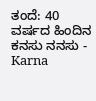ತಂದೆ: 40 ವರ್ಷದ ಹಿಂದಿನ ಕನಸು ನನಸು -
Karna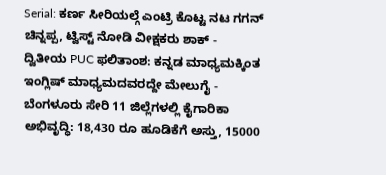Serial: ಕರ್ಣ ಸೀರಿಯಲ್ಗೆ ಎಂಟ್ರಿ ಕೊಟ್ಟ ನಟ ಗಗನ್ ಚಿನ್ನಪ್ಪ, ಟ್ವಿಸ್ಟ್ ನೋಡಿ ವೀಕ್ಷಕರು ಶಾಕ್ -
ದ್ವಿತೀಯ PUC ಫಲಿತಾಂಶ: ಕನ್ನಡ ಮಾಧ್ಯಮಕ್ಕಿಂತ ಇಂಗ್ಲಿಷ್ ಮಾಧ್ಯಮದವರದ್ದೇ ಮೇಲುಗೈ -
ಬೆಂಗಳೂರು ಸೇರಿ 11 ಜಿಲ್ಲೆಗಳಲ್ಲಿ ಕೈಗಾರಿಕಾ ಅಭಿವೃದ್ಧಿ: 18,430 ರೂ ಹೂಡಿಕೆಗೆ ಅಸ್ತು, 15000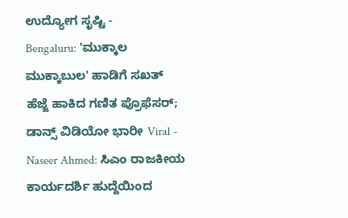ಉದ್ಯೋಗ ಸೃಷ್ಟಿ -
Bengaluru: 'ಮುಕ್ಕಾಲ ಮುಕ್ಕಾಬುಲ' ಹಾಡಿಗೆ ಸಖತ್ ಹೆಜ್ಜೆ ಹಾಕಿದ ಗಣಿತ ಪ್ರೊಫೆಸರ್; ಡಾನ್ಸ್ ವಿಡಿಯೋ ಭಾರೀ Viral -
Naseer Ahmed: ಸಿಎಂ ರಾಜಕೀಯ ಕಾರ್ಯದರ್ಶಿ ಹುದ್ದೆಯಿಂದ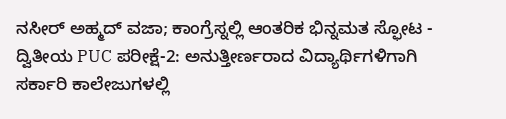ನಸೀರ್ ಅಹ್ಮದ್ ವಜಾ; ಕಾಂಗ್ರೆಸ್ನಲ್ಲಿ ಆಂತರಿಕ ಭಿನ್ನಮತ ಸ್ಫೋಟ -
ದ್ವಿತೀಯ PUC ಪರೀಕ್ಷೆ-2: ಅನುತ್ತೀರ್ಣರಾದ ವಿದ್ಯಾರ್ಥಿಗಳಿಗಾಗಿ ಸರ್ಕಾರಿ ಕಾಲೇಜುಗಳಲ್ಲಿ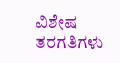ವಿಶೇಷ ತರಗತಿಗಳು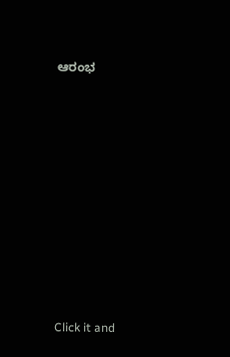ಆರಂಭ












Click it and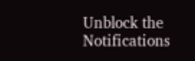Unblock the Notifications